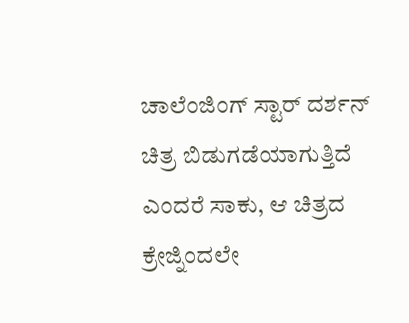ಚಾಲೆಂಜಿಂಗ್ ಸ್ಟಾರ್ ದರ್ಶನ್ ಚಿತ್ರ ಬಿಡುಗಡೆಯಾಗುತ್ತಿದೆ ಎಂದರೆ ಸಾಕು, ಆ ಚಿತ್ರದ ಕ್ರೇಜ್ನಿಂದಲೇ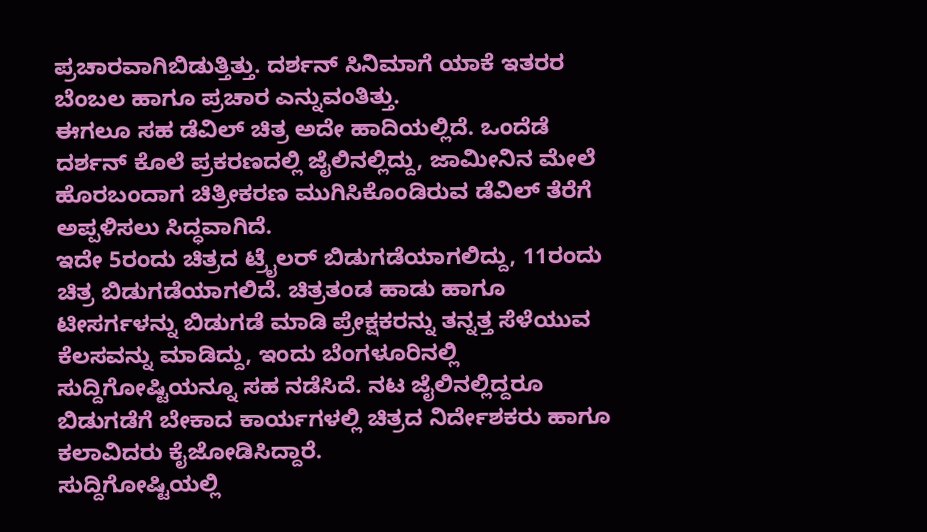ಪ್ರಚಾರವಾಗಿಬಿಡುತ್ತಿತ್ತು. ದರ್ಶನ್ ಸಿನಿಮಾಗೆ ಯಾಕೆ ಇತರರ ಬೆಂಬಲ ಹಾಗೂ ಪ್ರಚಾರ ಎನ್ನುವಂತಿತ್ತು.
ಈಗಲೂ ಸಹ ಡೆವಿಲ್ ಚಿತ್ರ ಅದೇ ಹಾದಿಯಲ್ಲಿದೆ. ಒಂದೆಡೆ ದರ್ಶನ್ ಕೊಲೆ ಪ್ರಕರಣದಲ್ಲಿ ಜೈಲಿನಲ್ಲಿದ್ದು, ಜಾಮೀನಿನ ಮೇಲೆ ಹೊರಬಂದಾಗ ಚಿತ್ರೀಕರಣ ಮುಗಿಸಿಕೊಂಡಿರುವ ಡೆವಿಲ್ ತೆರೆಗೆ ಅಪ್ಪಳಿಸಲು ಸಿದ್ಧವಾಗಿದೆ.
ಇದೇ 5ರಂದು ಚಿತ್ರದ ಟ್ರೈಲರ್ ಬಿಡುಗಡೆಯಾಗಲಿದ್ದು, 11ರಂದು ಚಿತ್ರ ಬಿಡುಗಡೆಯಾಗಲಿದೆ. ಚಿತ್ರತಂಡ ಹಾಡು ಹಾಗೂ ಟೀಸರ್ಗಳನ್ನು ಬಿಡುಗಡೆ ಮಾಡಿ ಪ್ರೇಕ್ಷಕರನ್ನು ತನ್ನತ್ತ ಸೆಳೆಯುವ ಕೆಲಸವನ್ನು ಮಾಡಿದ್ದು, ಇಂದು ಬೆಂಗಳೂರಿನಲ್ಲಿ ಸುದ್ದಿಗೋಷ್ಟಿಯನ್ನೂ ಸಹ ನಡೆಸಿದೆ. ನಟ ಜೈಲಿನಲ್ಲಿದ್ದರೂ ಬಿಡುಗಡೆಗೆ ಬೇಕಾದ ಕಾರ್ಯಗಳಲ್ಲಿ ಚಿತ್ರದ ನಿರ್ದೇಶಕರು ಹಾಗೂ ಕಲಾವಿದರು ಕೈಜೋಡಿಸಿದ್ದಾರೆ.
ಸುದ್ದಿಗೋಷ್ಟಿಯಲ್ಲಿ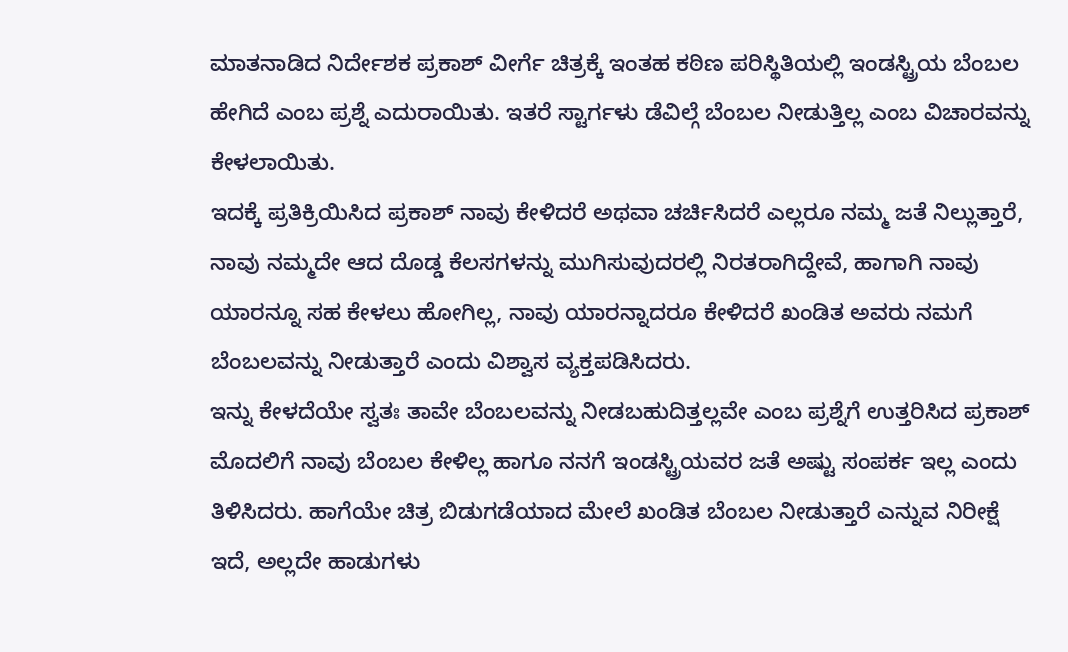ಮಾತನಾಡಿದ ನಿರ್ದೇಶಕ ಪ್ರಕಾಶ್ ವೀರ್ಗೆ ಚಿತ್ರಕ್ಕೆ ಇಂತಹ ಕಠಿಣ ಪರಿಸ್ಥಿತಿಯಲ್ಲಿ ಇಂಡಸ್ಟ್ರಿಯ ಬೆಂಬಲ ಹೇಗಿದೆ ಎಂಬ ಪ್ರಶ್ನೆ ಎದುರಾಯಿತು. ಇತರೆ ಸ್ಟಾರ್ಗಳು ಡೆವಿಲ್ಗೆ ಬೆಂಬಲ ನೀಡುತ್ತಿಲ್ಲ ಎಂಬ ವಿಚಾರವನ್ನು ಕೇಳಲಾಯಿತು.
ಇದಕ್ಕೆ ಪ್ರತಿಕ್ರಿಯಿಸಿದ ಪ್ರಕಾಶ್ ನಾವು ಕೇಳಿದರೆ ಅಥವಾ ಚರ್ಚಿಸಿದರೆ ಎಲ್ಲರೂ ನಮ್ಮ ಜತೆ ನಿಲ್ಲುತ್ತಾರೆ, ನಾವು ನಮ್ಮದೇ ಆದ ದೊಡ್ಡ ಕೆಲಸಗಳನ್ನು ಮುಗಿಸುವುದರಲ್ಲಿ ನಿರತರಾಗಿದ್ದೇವೆ, ಹಾಗಾಗಿ ನಾವು ಯಾರನ್ನೂ ಸಹ ಕೇಳಲು ಹೋಗಿಲ್ಲ, ನಾವು ಯಾರನ್ನಾದರೂ ಕೇಳಿದರೆ ಖಂಡಿತ ಅವರು ನಮಗೆ ಬೆಂಬಲವನ್ನು ನೀಡುತ್ತಾರೆ ಎಂದು ವಿಶ್ವಾಸ ವ್ಯಕ್ತಪಡಿಸಿದರು.
ಇನ್ನು ಕೇಳದೆಯೇ ಸ್ವತಃ ತಾವೇ ಬೆಂಬಲವನ್ನು ನೀಡಬಹುದಿತ್ತಲ್ಲವೇ ಎಂಬ ಪ್ರಶ್ನೆಗೆ ಉತ್ತರಿಸಿದ ಪ್ರಕಾಶ್ ಮೊದಲಿಗೆ ನಾವು ಬೆಂಬಲ ಕೇಳಿಲ್ಲ ಹಾಗೂ ನನಗೆ ಇಂಡಸ್ಟ್ರಿಯವರ ಜತೆ ಅಷ್ಟು ಸಂಪರ್ಕ ಇಲ್ಲ ಎಂದು ತಿಳಿಸಿದರು. ಹಾಗೆಯೇ ಚಿತ್ರ ಬಿಡುಗಡೆಯಾದ ಮೇಲೆ ಖಂಡಿತ ಬೆಂಬಲ ನೀಡುತ್ತಾರೆ ಎನ್ನುವ ನಿರೀಕ್ಷೆ ಇದೆ, ಅಲ್ಲದೇ ಹಾಡುಗಳು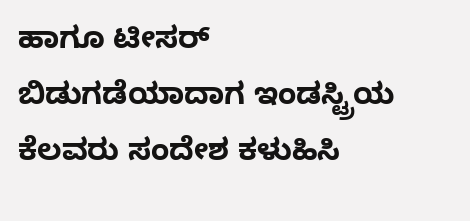ಹಾಗೂ ಟೀಸರ್ ಬಿಡುಗಡೆಯಾದಾಗ ಇಂಡಸ್ಟ್ರಿಯ ಕೆಲವರು ಸಂದೇಶ ಕಳುಹಿಸಿ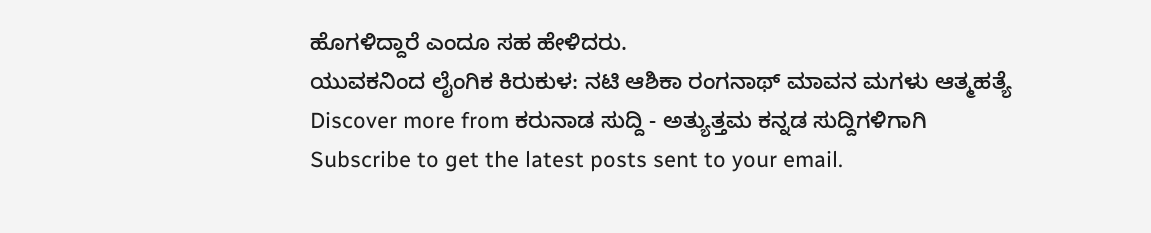ಹೊಗಳಿದ್ದಾರೆ ಎಂದೂ ಸಹ ಹೇಳಿದರು.
ಯುವಕನಿಂದ ಲೈಂಗಿಕ ಕಿರುಕುಳ: ನಟಿ ಆಶಿಕಾ ರಂಗನಾಥ್ ಮಾವನ ಮಗಳು ಆತ್ಮಹತ್ಯೆ
Discover more from ಕರುನಾಡ ಸುದ್ದಿ - ಅತ್ಯುತ್ತಮ ಕನ್ನಡ ಸುದ್ದಿಗಳಿಗಾಗಿ
Subscribe to get the latest posts sent to your email.